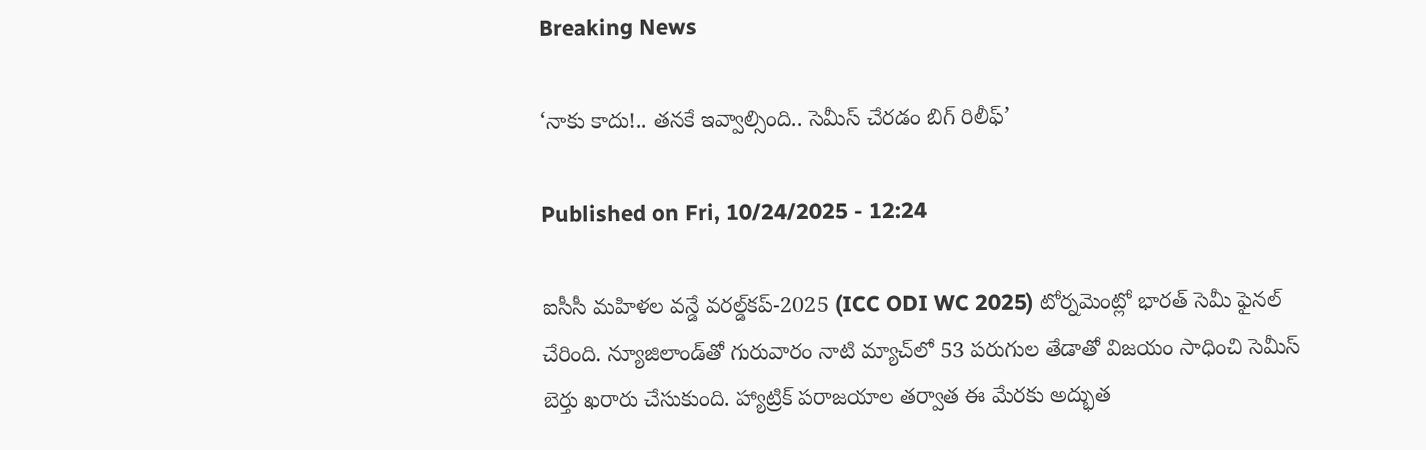Breaking News

‘నాకు కాదు!.. తనకే ఇవ్వాల్సింది.. సెమీస్‌ చేరడం బిగ్‌ రిలీఫ్‌’

Published on Fri, 10/24/2025 - 12:24

ఐసీసీ మహిళల వన్డే వరల్డ్‌కప్‌-2025 (ICC ODI WC 2025) టోర్నమెంట్లో భారత్‌ సెమీ ఫైనల్‌ చేరింది. న్యూజిలాండ్‌తో గురువారం నాటి మ్యాచ్‌లో 53 పరుగుల తేడాతో విజయం సాధించి సెమీస్‌ బెర్తు ఖరారు చేసుకుంది. హ్యాట్రిక్‌ పరాజయాల తర్వాత ఈ మేరకు అద్భుత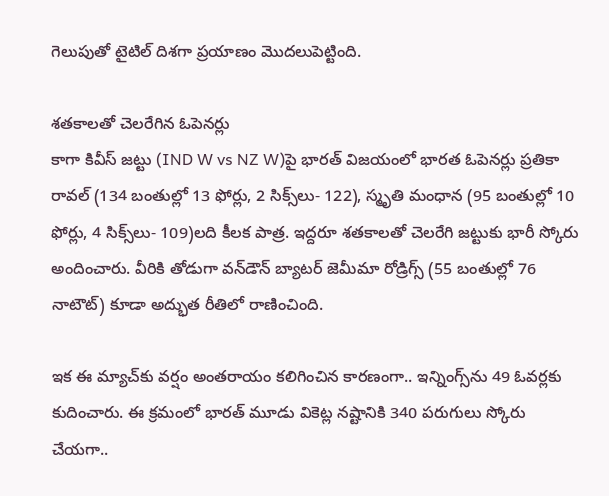గెలుపుతో టైటిల్‌ దిశగా ప్రయాణం మొదలుపెట్టింది.

శతకాలతో చెలరేగిన ఓపెనర్లు
కాగా కివీస్‌ జట్టు (IND W vs NZ W)పై భారత్‌ విజయంలో భారత ఓపెనర్లు ప్రతికా రావల్‌ (134 బంతుల్లో 13 ఫోర్లు, 2 సిక్స్‌లు- 122), స్మృతి మంధాన (95 బంతుల్లో 10 ఫోర్లు, 4 సిక్స్‌లు- 109)లది కీలక పాత్ర. ఇద్దరూ శతకాలతో చెలరేగి జట్టుకు భారీ స్కోరు అందించారు. వీరికి తోడుగా వన్‌డౌన్‌ బ్యాటర్‌ జెమీమా రోడ్రిగ్స్‌ (55 బంతుల్లో 76 నాటౌట్‌) కూడా అద్భుత రీతిలో రాణించింది.

ఇక ఈ మ్యాచ్‌కు వర్షం అంతరాయం కలిగించిన కారణంగా.. ఇన్నింగ్స్‌ను 49 ఓవర్లకు కుదించారు. ఈ క్రమంలో భారత్‌ మూడు వికెట్ల నష్టానికి 340 పరుగులు స్కోరు చేయగా..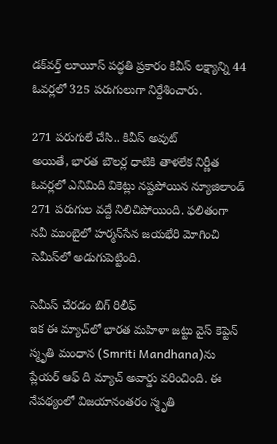డక్‌వర్త్‌ లూయీస్‌ పద్ధతి ప్రకారం కివీస్‌ లక్ష్యాన్ని 44 ఓవర్లలో 325 పరుగులుగా నిర్దేశించారు.

271 పరుగులే చేసి.. కివీస్‌ అవుట్‌
అయితే, భారత బౌలర్ల ధాటికి తాళలేక నిర్ణీత ఓవర్లలో ఎనిమిది వికెట్లు నష్టపోయిన న్యూజిలాండ్‌ 271 పరుగుల వద్దే నిలిచిపోయింది. ఫలితంగా నవీ ముంబైలో హర్మన్‌సేన జయభేరి మోగించి సెమీస్‌లో అడుగుపెట్టింది.

సెమీస్‌ చేరడం బిగ్‌ రిలీఫ్‌
ఇక ఈ మ్యాచ్‌లో భారత మహిళా జట్టు వైస్‌ కెప్టెన్‌ స్మృతి మంధాన (Smriti Mandhana)ను ప్లేయర్‌ ఆఫ్‌ ది మ్యాచ్‌ అవార్డు వరించింది. ఈ నేపథ్యంలో విజయానంతరం స్మృతి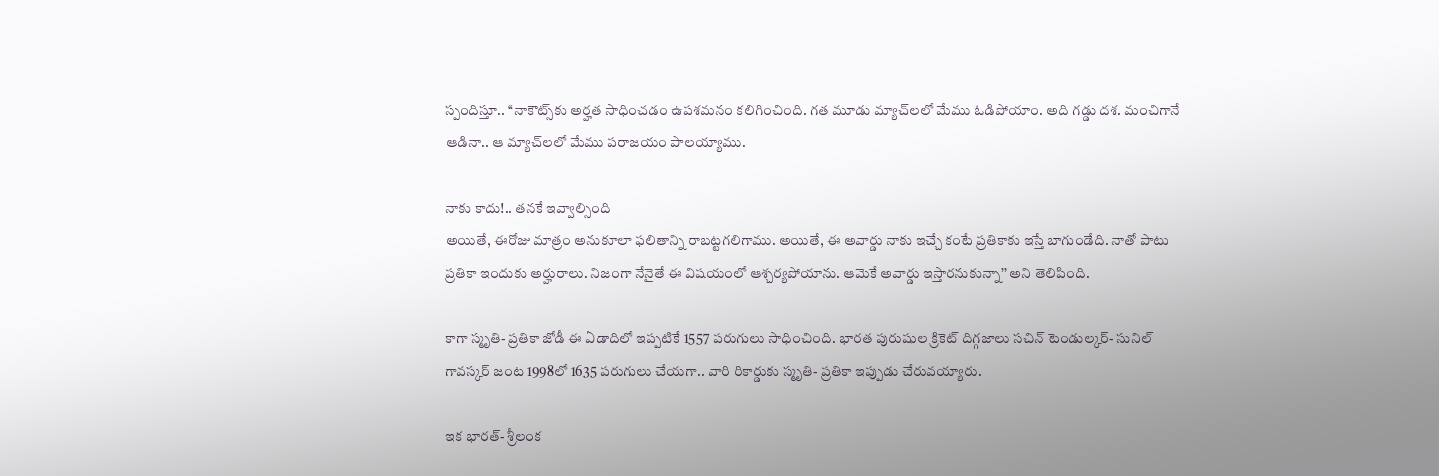స్పందిస్తూ.. ‘‘నాకౌట్స్‌కు అర్హత సాధించడం ఉపశమనం కలిగించింది. గత మూడు మ్యాచ్‌లలో మేము ఓడిపోయాం. అది గడ్డు దశ. మంచిగానే ఆడినా.. ఆ మ్యాచ్‌లలో మేము పరాజయం పాలయ్యాము.

నాకు కాదు!.. తనకే ఇవ్వాల్సింది
అయితే, ఈరోజు మాత్రం అనుకూలా ఫలితాన్ని రాబట్టగలిగాము. అయితే, ఈ అవార్డు నాకు ఇచ్చే కంటే ప్రతికాకు ఇస్తే బాగుండేది. నాతో పాటు ప్రతికా ఇందుకు అర్హురాలు. నిజంగా నేనైతే ఈ విషయంలో ఆశ్చర్యపోయాను. ఆమెకే అవార్డు ఇస్తారనుకున్నా’’ అని తెలిపింది.

కాగా స్మృతి- ప్రతికా జోడీ ఈ ఏడాదిలో ఇప్పటికే 1557 పరుగులు సాధించింది. భారత పురుషుల క్రికెట్‌ దిగ్గజాలు సచిన్‌ టెండుల్కర్‌- సునిల్‌ గావస్కర్‌ జంట 1998లో 1635 పరుగులు చేయగా.. వారి రికార్డుకు స్మృతి- ప్రతికా ఇప్పుడు చేరువయ్యారు.

ఇక భారత్‌- శ్రీలంక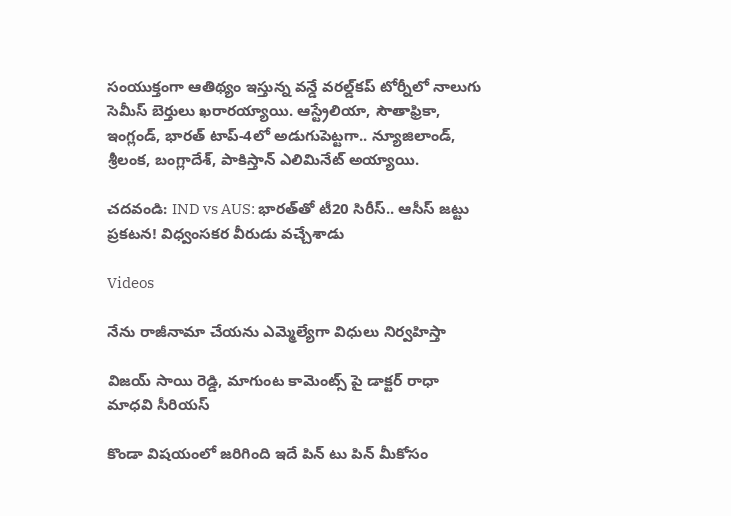సంయుక్తంగా ఆతిథ్యం ఇస్తున్న వన్డే వరల్డ్‌కప్‌ టోర్నీలో నాలుగు సెమీస్‌ బెర్తులు ఖరారయ్యాయి. ఆస్ట్రేలియా, సౌతాఫ్రికా, ఇంగ్లండ్‌, భారత్‌ టాప్‌-4లో అడుగుపెట్టగా.. న్యూజిలాండ్‌, శ్రీలంక, బంగ్లాదేశ్‌, పాకిస్తాన్‌ ఎలిమినేట్‌ అయ్యాయి.

చదవండి: IND vs AUS: భారత్‌తో టీ20 సిరీస్‌.. ఆసీస్‌ జ‌ట్టు ప్ర‌క‌ట‌న‌! విధ్వంస‌క‌ర వీరుడు వ‌చ్చేశాడు

Videos

నేను రాజీనామా చేయను ఎమ్మెల్యేగా విధులు నిర్వహిస్తా

విజయ్ సాయి రెడ్డి, మాగుంట కామెంట్స్ పై డాక్టర్ రాధా మాధవి సీరియస్

కొండా విషయంలో జరిగింది ఇదే పిన్ టు పిన్ మీకోసం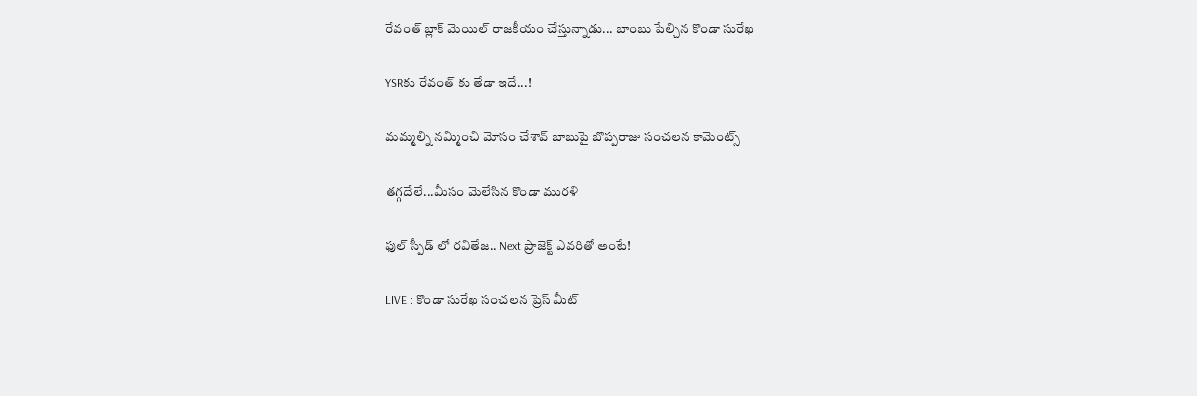రేవంత్ బ్లాక్ మెయిల్ రాజకీయం చేస్తున్నాడు... బాంబు పేల్చిన కొండా సురేఖ

YSRకు రేవంత్ కు తేడా ఇదే...!

మమ్మల్ని నమ్మించి మోసం చేశావ్ బాబుపై బొప్పరాజు సంచలన కామెంట్స్

తగ్గదేలే...మీసం మెలేసిన కొండా మురళి

ఫుల్ స్పీడ్ లో రవితేజ.. Next ప్రాజెక్ట్ ఎవరితో అంటే!

LIVE : కొండా సురేఖ సంచలన ప్రెస్ మీట్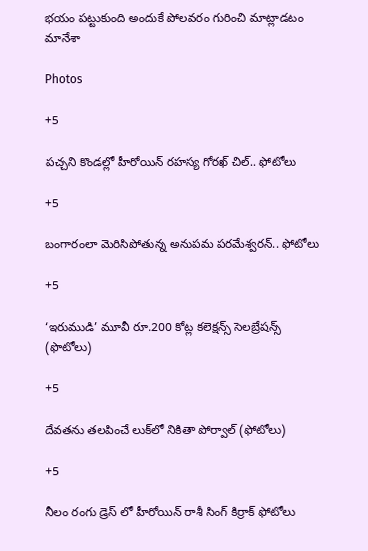భయం పట్టుకుంది అందుకే పోలవరం గురించి మాట్లాడటం మానేశా

Photos

+5

పచ్చని కొండల్లో హీరోయిన్ రహస్య గోరఖ్ చిల్.. ఫోటోలు

+5

బంగారంలా మెరిసిపోతున్న అనుపమ పరమేశ్వరన్.. ఫోటోలు

+5

‘ఇరుముడి’ మూవీ రూ.200 కోట్ల కలెక్షన్స్ సెలబ్రేషన్స్ (ఫొటోలు)

+5

దేవతను తలపించే లుక్‌లో నికితా పోర్వాల్‌ (ఫోటోలు)

+5

నీలం రంగు డ్రెస్ లో హీరోయిన్ రాశీ సింగ్ కిర్రాక్ ఫోటోలు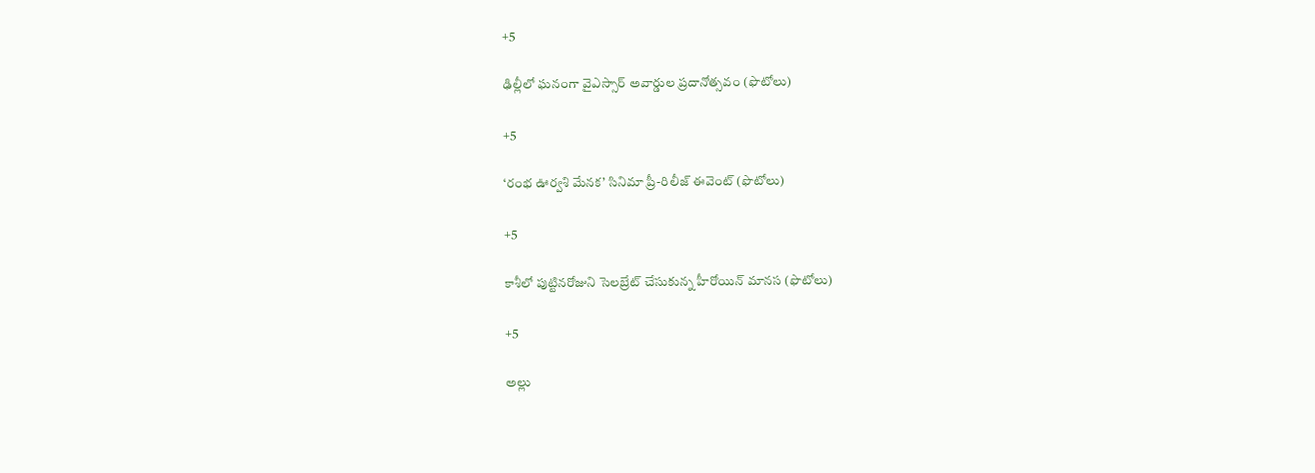+5

ఢిల్లీలో ఘనంగా వైఎస్సార్‌ అవార్డుల ప్రదానోత్సవం (ఫొటోలు)

+5

‘రంభ ఊర్వశి మేనక’ సినిమా ప్రీ-రిలీజ్ ఈవెంట్‌ (ఫొటోలు)

+5

కాశీలో పుట్టినరోజుని సెలబ్రేట్ చేసుకున్న హీరోయిన్ మానస (ఫొటోలు)

+5

అల్లు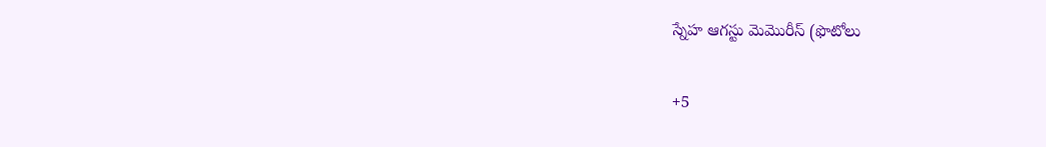స్నేహ ఆగస్టు మెమొరీస్ (ఫొటోలు

+5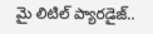మై లిటిల్ ప్యారడైజ్‌..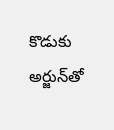కొడుకు అర్జున్‌తో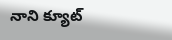నాని క్యూట్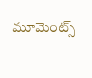మూమెంట్స్‌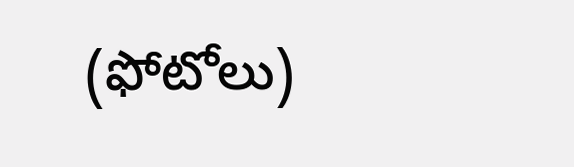(ఫోటోలు)